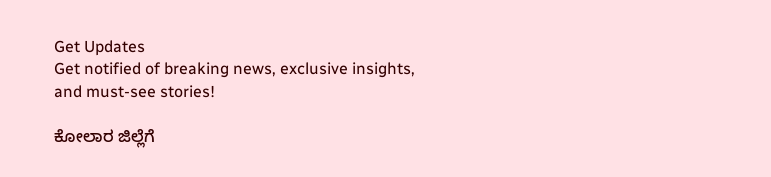Get Updates
Get notified of breaking news, exclusive insights, and must-see stories!

ಕೋಲಾರ ಜಿಲ್ಲೆಗೆ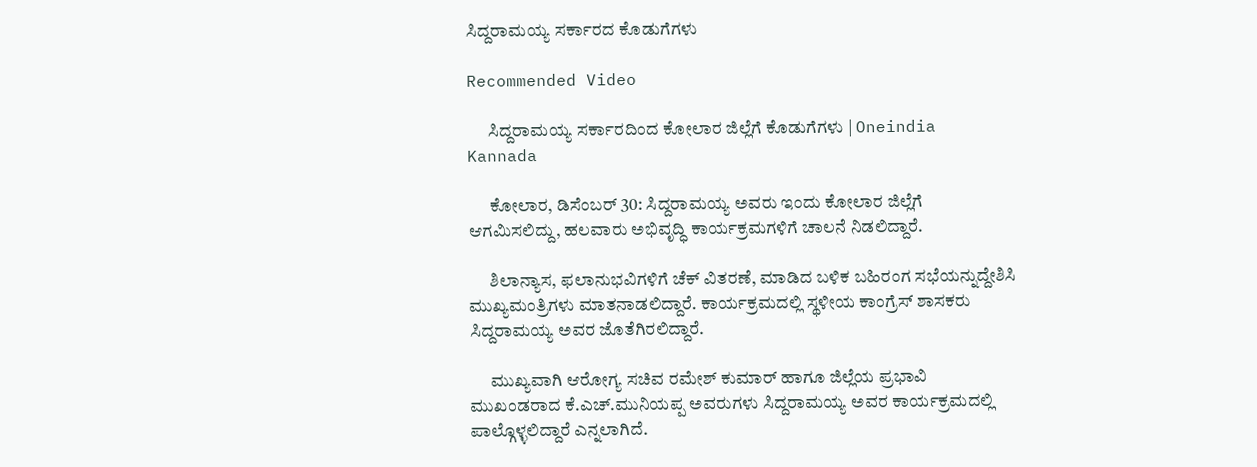ಸಿದ್ದರಾಮಯ್ಯ ಸರ್ಕಾರದ ಕೊಡುಗೆಗಳು

Recommended Video

      ಸಿದ್ದರಾಮಯ್ಯ ಸರ್ಕಾರದಿಂದ ಕೋಲಾರ ಜಿಲ್ಲೆಗೆ ಕೊಡುಗೆಗಳು | Oneindia Kannada

      ಕೋಲಾರ, ಡಿಸೆಂಬರ್ 30: ಸಿದ್ದರಾಮಯ್ಯ ಅವರು ಇಂದು ಕೋಲಾರ ಜಿಲ್ಲೆಗೆ ಆಗಮಿಸಲಿದ್ದು, ಹಲವಾರು ಅಭಿವೃದ್ಧಿ ಕಾರ್ಯಕ್ರಮಗಳಿಗೆ ಚಾಲನೆ ನಿಡಲಿದ್ದಾರೆ.

      ಶಿಲಾನ್ಯಾಸ, ಫಲಾನುಭವಿಗಳಿಗೆ ಚೆಕ್ ವಿತರಣೆ, ಮಾಡಿದ ಬಳಿಕ ಬಹಿರಂಗ ಸಭೆಯನ್ನುದ್ದೇಶಿಸಿ ಮುಖ್ಯಮಂತ್ರಿಗಳು ಮಾತನಾಡಲಿದ್ದಾರೆ. ಕಾರ್ಯಕ್ರಮದಲ್ಲಿ ಸ್ಥಳೀಯ ಕಾಂಗ್ರೆಸ್ ಶಾಸಕರು ಸಿದ್ದರಾಮಯ್ಯ ಅವರ ಜೊತೆಗಿರಲಿದ್ದಾರೆ.

      ಮುಖ್ಯವಾಗಿ ಆರೋಗ್ಯ ಸಚಿವ ರಮೇಶ್ ಕುಮಾರ್ ಹಾಗೂ ಜಿಲ್ಲೆಯ ಪ್ರಭಾವಿ ಮುಖಂಡರಾದ ಕೆ.ಎಚ್.ಮುನಿಯಪ್ಪ ಅವರುಗಳು ಸಿದ್ದರಾಮಯ್ಯ ಅವರ ಕಾರ್ಯಕ್ರಮದಲ್ಲಿ ಪಾಲ್ಗೊಳ್ಳಲಿದ್ದಾರೆ ಎನ್ನಲಾಗಿದೆ.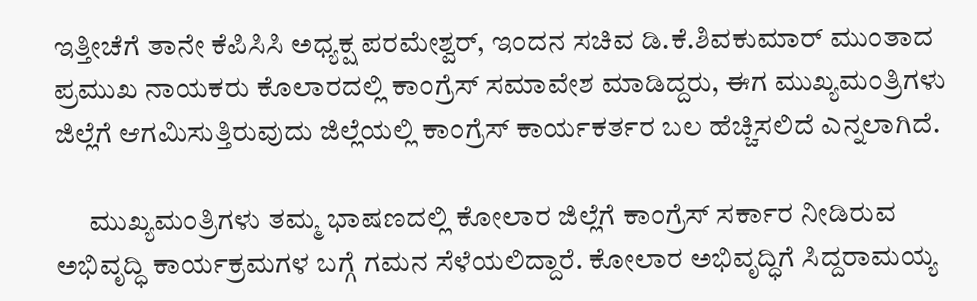ಇತ್ತೀಚೆಗೆ ತಾನೇ ಕೆಪಿಸಿಸಿ ಅಧ್ಯಕ್ಷ ಪರಮೇಶ್ವರ್, ಇಂದನ ಸಚಿವ ಡಿ.ಕೆ.ಶಿವಕುಮಾರ್ ಮುಂತಾದ ಪ್ರಮುಖ ನಾಯಕರು ಕೊಲಾರದಲ್ಲಿ ಕಾಂಗ್ರೆಸ್ ಸಮಾವೇಶ ಮಾಡಿದ್ದರು, ಈಗ ಮುಖ್ಯಮಂತ್ರಿಗಳು ಜಿಲ್ಲೆಗೆ ಆಗಮಿಸುತ್ತಿರುವುದು ಜಿಲ್ಲೆಯಲ್ಲಿ ಕಾಂಗ್ರೆಸ್ ಕಾರ್ಯಕರ್ತರ ಬಲ ಹೆಚ್ಚಿಸಲಿದೆ ಎನ್ನಲಾಗಿದೆ.

      ಮುಖ್ಯಮಂತ್ರಿಗಳು ತಮ್ಮ ಭಾಷಣದಲ್ಲಿ ಕೋಲಾರ ಜಿಲ್ಲೆಗೆ ಕಾಂಗ್ರೆಸ್ ಸರ್ಕಾರ ನೀಡಿರುವ ಅಭಿವೃದ್ಧಿ ಕಾರ್ಯಕ್ರಮಗಳ ಬಗ್ಗೆ ಗಮನ ಸೆಳೆಯಲಿದ್ದಾರೆ. ಕೋಲಾರ ಅಭಿವೃದ್ಧಿಗೆ ಸಿದ್ದರಾಮಯ್ಯ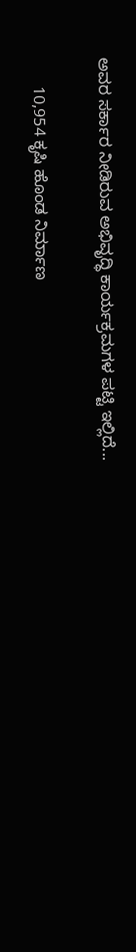ಅವರ ಸರ್ಕಾರ ನೀಡಿರುವ ಅಭಿವೃದ್ಧಿ ಕಾರ್ಯಕ್ರಮಗಳ ಪಟ್ಟಿ ಇಲ್ಲಿದೆ...

      10,954 ಕೃಷಿ ಹೊಂಡ ನಿರ್ಮಾಣ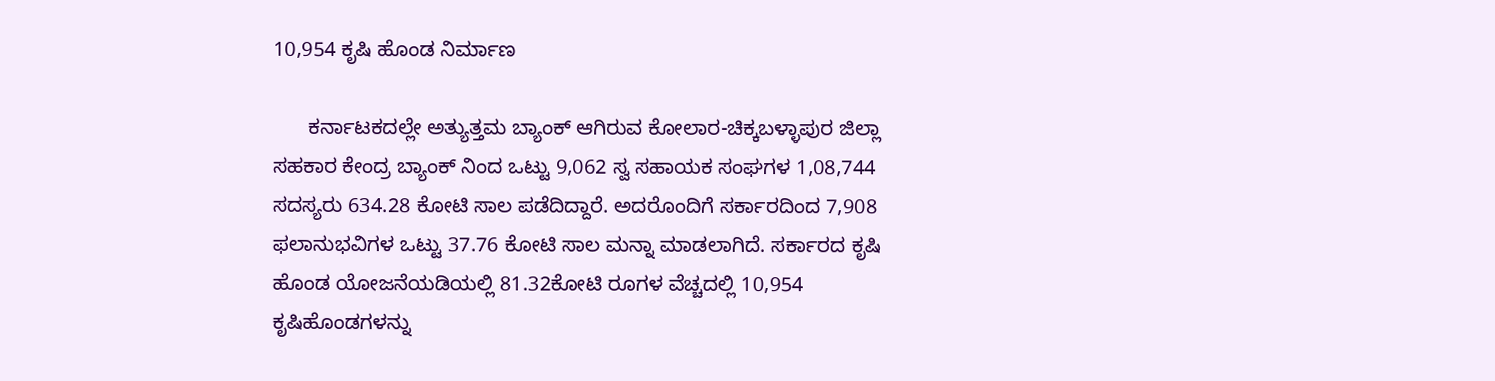10,954 ಕೃಷಿ ಹೊಂಡ ನಿರ್ಮಾಣ

      ಕರ್ನಾಟಕದಲ್ಲೇ ಅತ್ಯುತ್ತಮ ಬ್ಯಾಂಕ್ ಆಗಿರುವ ಕೋಲಾರ-ಚಿಕ್ಕಬಳ್ಳಾಪುರ ಜಿಲ್ಲಾ ಸಹಕಾರ ಕೇಂದ್ರ ಬ್ಯಾಂಕ್ ನಿಂದ ಒಟ್ಟು 9,062 ಸ್ವ ಸಹಾಯಕ ಸಂಘಗಳ 1,08,744 ಸದಸ್ಯರು 634.28 ಕೋಟಿ ಸಾಲ ಪಡೆದಿದ್ದಾರೆ. ಅದರೊಂದಿಗೆ ಸರ್ಕಾರದಿಂದ 7,908 ಫಲಾನುಭವಿಗಳ ಒಟ್ಟು 37.76 ಕೋಟಿ ಸಾಲ ಮನ್ನಾ ಮಾಡಲಾಗಿದೆ. ಸರ್ಕಾರದ ಕೃಷಿ ಹೊಂಡ ಯೋಜನೆಯಡಿಯಲ್ಲಿ 81.32ಕೋಟಿ ರೂಗಳ ವೆಚ್ಚದಲ್ಲಿ 10,954 ಕೃಷಿಹೊಂಡಗಳನ್ನು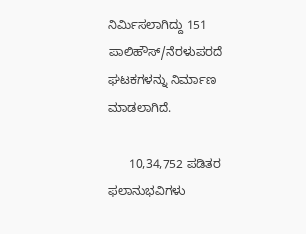ನಿರ್ಮಿಸಲಾಗಿದ್ದು 151 ಪಾಲಿಹೌಸ್/ನೆರಳುಪರದೆ ಘಟಕಗಳನ್ನು ನಿರ್ಮಾಣ ಮಾಡಲಾಗಿದೆ.

      10,34,752 ಪಡಿತರ ಫಲಾನುಭವಿಗಳು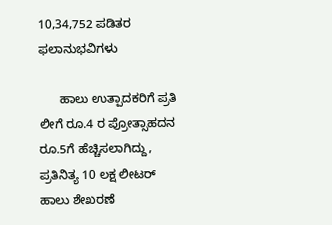10,34,752 ಪಡಿತರ ಫಲಾನುಭವಿಗಳು

      ಹಾಲು ಉತ್ಪಾದಕರಿಗೆ ಪ್ರತಿ ಲೀಗೆ ರೂ.4 ರ ಪ್ರೋತ್ಸಾಹದನ ರೂ.5ಗೆ ಹೆಚ್ಚಿಸಲಾಗಿದ್ದು, ಪ್ರತಿನಿತ್ಯ 10 ಲಕ್ಷ ಲೀಟರ್ ಹಾಲು ಶೇಖರಣೆ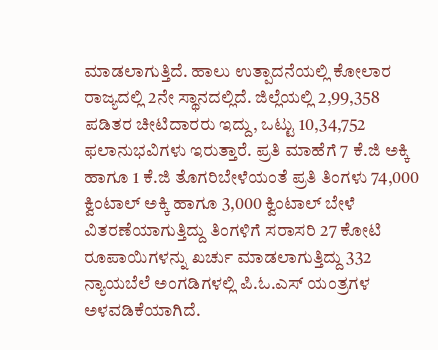ಮಾಡಲಾಗುತ್ತಿದೆ. ಹಾಲು ಉತ್ಪಾದನೆಯಲ್ಲಿ ಕೋಲಾರ ರಾಜ್ಯದಲ್ಲಿ 2ನೇ ಸ್ಥಾನದಲ್ಲಿದೆ. ಜಿಲ್ಲೆಯಲ್ಲಿ 2,99,358 ಪಡಿತರ ಚೀಟಿದಾರರು ಇದ್ದು, ಒಟ್ಟು 10,34,752 ಫಲಾನುಭವಿಗಳು ಇರುತ್ತಾರೆ. ಪ್ರತಿ ಮಾಹೆಗೆ 7 ಕೆ.ಜಿ ಅಕ್ಕಿ ಹಾಗೂ 1 ಕೆ.ಜಿ ತೊಗರಿಬೇಳೆಯಂತೆ ಪ್ರತಿ ತಿಂಗಳು 74,000 ಕ್ವಿಂಟಾಲ್ ಅಕ್ಕಿ ಹಾಗೂ 3,000 ಕ್ವಿಂಟಾಲ್ ಬೇಳೆ ವಿತರಣೆಯಾಗುತ್ತಿದ್ದು ತಿಂಗಳಿಗೆ ಸರಾಸರಿ 27 ಕೋಟಿ ರೂಪಾಯಿಗಳನ್ನು ಖರ್ಚು ಮಾಡಲಾಗುತ್ತಿದ್ದು 332 ನ್ಯಾಯಬೆಲೆ ಅಂಗಡಿಗಳಲ್ಲಿ ಪಿ.ಓ.ಎಸ್ ಯಂತ್ರಗಳ ಅಳವಡಿಕೆಯಾಗಿದೆ.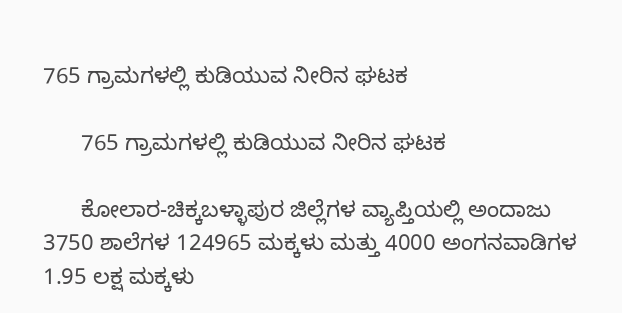765 ಗ್ರಾಮಗಳಲ್ಲಿ ಕುಡಿಯುವ ನೀರಿನ ಘಟಕ

      765 ಗ್ರಾಮಗಳಲ್ಲಿ ಕುಡಿಯುವ ನೀರಿನ ಘಟಕ

      ಕೋಲಾರ-ಚಿಕ್ಕಬಳ್ಳಾಪುರ ಜಿಲ್ಲೆಗಳ ವ್ಯಾಪ್ತಿಯಲ್ಲಿ ಅಂದಾಜು 3750 ಶಾಲೆಗಳ 124965 ಮಕ್ಕಳು ಮತ್ತು 4000 ಅಂಗನವಾಡಿಗಳ 1.95 ಲಕ್ಷ ಮಕ್ಕಳು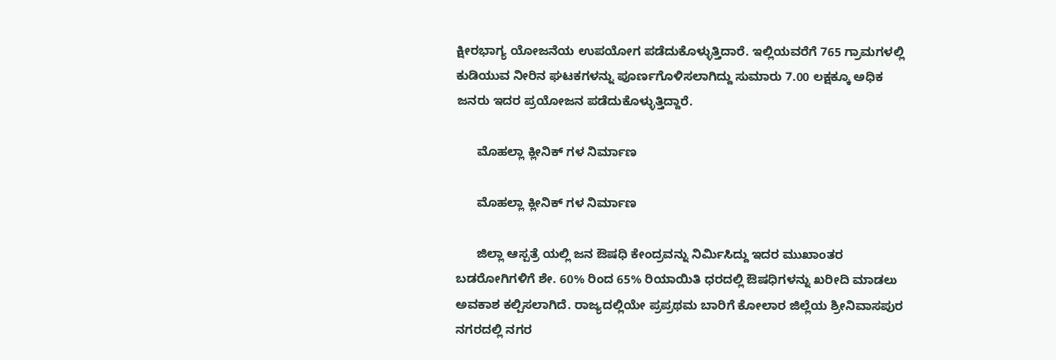ಕ್ಷೀರಭಾಗ್ಯ ಯೋಜನೆಯ ಉಪಯೋಗ ಪಡೆದುಕೊಳ್ಳುತ್ತಿದಾರೆ. ಇಲ್ಲಿಯವರೆಗೆ 765 ಗ್ರಾಮಗಳಲ್ಲಿ ಕುಡಿಯುವ ನೀರಿನ ಘಟಕಗಳನ್ನು ಪೂರ್ಣಗೊಳಿಸಲಾಗಿದ್ದು ಸುಮಾರು 7.00 ಲಕ್ಷಕ್ಕೂ ಅಧಿಕ ಜನರು ಇದರ ಪ್ರಯೋಜನ ಪಡೆದುಕೊಳ್ಳುತ್ತಿದ್ದಾರೆ.

      ಮೊಹಲ್ಲಾ ಕ್ಲೀನಿಕ್ ಗಳ ನಿರ್ಮಾಣ

      ಮೊಹಲ್ಲಾ ಕ್ಲೀನಿಕ್ ಗಳ ನಿರ್ಮಾಣ

      ಜಿಲ್ಲಾ ಆಸ್ಪತ್ರೆ ಯಲ್ಲಿ ಜನ ಔಷಧಿ ಕೇಂದ್ರವನ್ನು ನಿರ್ಮಿಸಿದ್ದು ಇದರ ಮುಖಾಂತರ ಬಡರೋಗಿಗಳಿಗೆ ಶೇ. 60% ರಿಂದ 65% ರಿಯಾಯಿತಿ ಧರದಲ್ಲಿ ಔಷಧಿಗಳನ್ನು ಖರೀದಿ ಮಾಡಲು ಅವಕಾಶ ಕಲ್ಪಿಸಲಾಗಿದೆ. ರಾಜ್ಯದಲ್ಲಿಯೇ ಪ್ರಪ್ರಥಮ ಬಾರಿಗೆ ಕೋಲಾರ ಜಿಲ್ಲೆಯ ಶ್ರೀನಿವಾಸಪುರ ನಗರದಲ್ಲಿ ನಗರ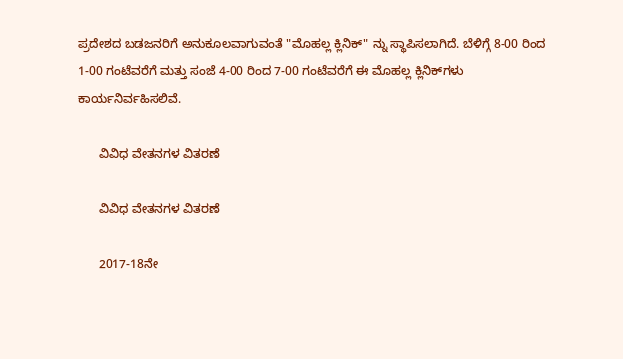ಪ್ರದೇಶದ ಬಡಜನರಿಗೆ ಅನುಕೂಲವಾಗುವಂತೆ "ಮೊಹಲ್ಲ ಕ್ಲಿನಿಕ್" ನ್ನು ಸ್ಥಾಪಿಸಲಾಗಿದೆ. ಬೆಳಿಗ್ಗೆ 8-00 ರಿಂದ 1-00 ಗಂಟೆವರೆಗೆ ಮತ್ತು ಸಂಜೆ 4-00 ರಿಂದ 7-00 ಗಂಟೆವರೆಗೆ ಈ ಮೊಹಲ್ಲ ಕ್ಲಿನಿಕ್‍ಗಳು ಕಾರ್ಯನಿರ್ವಹಿಸಲಿವೆ.

      ವಿವಿಧ ವೇತನಗಳ ವಿತರಣೆ

      ವಿವಿಧ ವೇತನಗಳ ವಿತರಣೆ

      2017-18ನೇ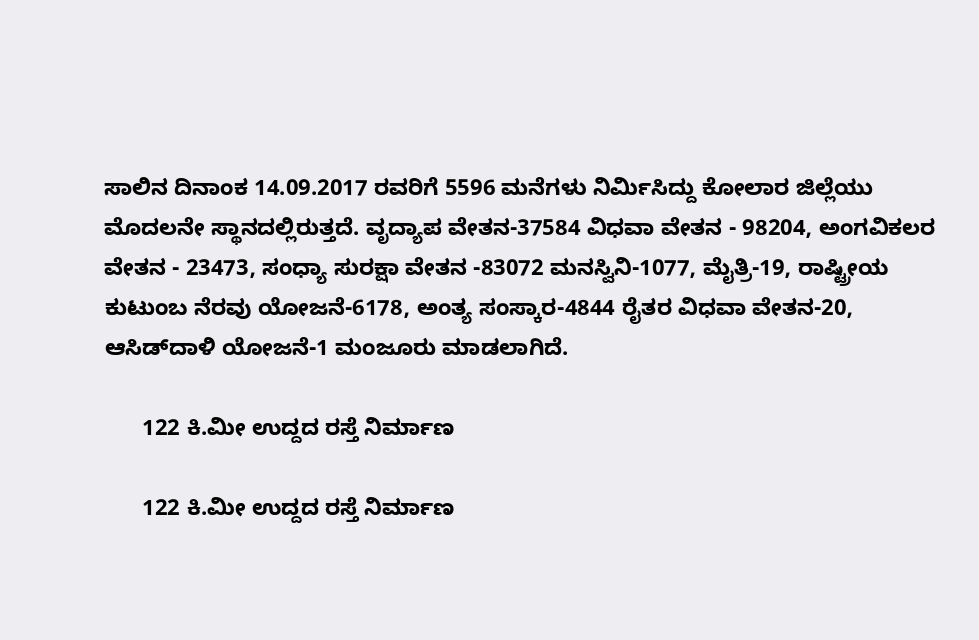ಸಾಲಿನ ದಿನಾಂಕ 14.09.2017 ರವರಿಗೆ 5596 ಮನೆಗಳು ನಿರ್ಮಿಸಿದ್ದು ಕೋಲಾರ ಜಿಲ್ಲೆಯು ಮೊದಲನೇ ಸ್ಥಾನದಲ್ಲಿರುತ್ತದೆ. ವೃದ್ಯಾಪ ವೇತನ-37584 ವಿಧವಾ ವೇತನ - 98204, ಅಂಗವಿಕಲರ ವೇತನ - 23473, ಸಂಧ್ಯಾ ಸುರಕ್ಷಾ ವೇತನ -83072 ಮನಸ್ವಿನಿ-1077, ಮೈತ್ರಿ-19, ರಾಷ್ಟ್ರೀಯ ಕುಟುಂಬ ನೆರವು ಯೋಜನೆ-6178, ಅಂತ್ಯ ಸಂಸ್ಕಾರ-4844 ರೈತರ ವಿಧವಾ ವೇತನ-20, ಆಸಿಡ್‍ದಾಳಿ ಯೋಜನೆ-1 ಮಂಜೂರು ಮಾಡಲಾಗಿದೆ.

      122 ಕಿ.ಮೀ ಉದ್ದದ ರಸ್ತೆ ನಿರ್ಮಾಣ

      122 ಕಿ.ಮೀ ಉದ್ದದ ರಸ್ತೆ ನಿರ್ಮಾಣ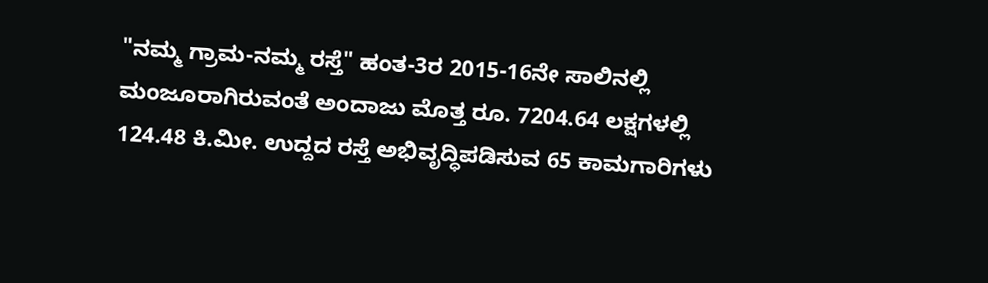"ನಮ್ಮ ಗ್ರಾಮ-ನಮ್ಮ ರಸ್ತೆ" ಹಂತ-3ರ 2015-16ನೇ ಸಾಲಿನಲ್ಲಿ ಮಂಜೂರಾಗಿರುವಂತೆ ಅಂದಾಜು ಮೊತ್ತ ರೂ. 7204.64 ಲಕ್ಷಗಳಲ್ಲಿ 124.48 ಕಿ.ಮೀ. ಉದ್ದದ ರಸ್ತೆ ಅಭಿವೃದ್ಧಿಪಡಿಸುವ 65 ಕಾಮಗಾರಿಗಳು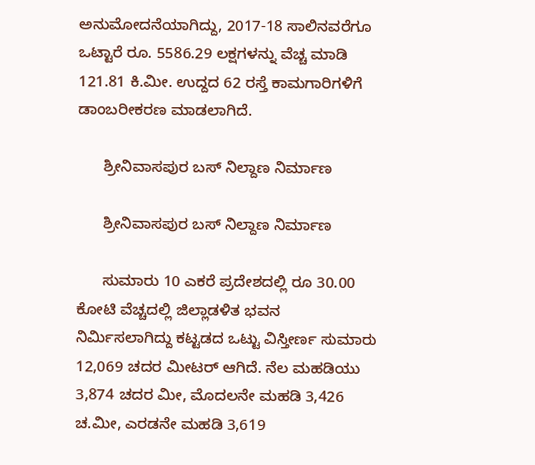ಅನುಮೋದನೆಯಾಗಿದ್ದು, 2017-18 ಸಾಲಿನವರೆಗೂ ಒಟ್ಟಾರೆ ರೂ. 5586.29 ಲಕ್ಷಗಳನ್ನು ವೆಚ್ಚ ಮಾಡಿ 121.81 ಕಿ.ಮೀ. ಉದ್ದದ 62 ರಸ್ತೆ ಕಾಮಗಾರಿಗಳಿಗೆ ಡಾಂಬರೀಕರಣ ಮಾಡಲಾಗಿದೆ.

      ಶ್ರೀನಿವಾಸಪುರ ಬಸ್ ನಿಲ್ದಾಣ ನಿರ್ಮಾಣ

      ಶ್ರೀನಿವಾಸಪುರ ಬಸ್ ನಿಲ್ದಾಣ ನಿರ್ಮಾಣ

      ಸುಮಾರು 10 ಎಕರೆ ಪ್ರದೇಶದಲ್ಲಿ ರೂ 30.00 ಕೋಟಿ ವೆಚ್ಚದಲ್ಲಿ ಜಿಲ್ಲಾಡಳಿತ ಭವನ ನಿರ್ಮಿಸಲಾಗಿದ್ದು ಕಟ್ಟಡದ ಒಟ್ಟು ವಿಸ್ತೀರ್ಣ ಸುಮಾರು 12,069 ಚದರ ಮೀಟರ್ ಆಗಿದೆ. ನೆಲ ಮಹಡಿಯು 3,874 ಚದರ ಮೀ, ಮೊದಲನೇ ಮಹಡಿ 3,426 ಚ.ಮೀ, ಎರಡನೇ ಮಹಡಿ 3,619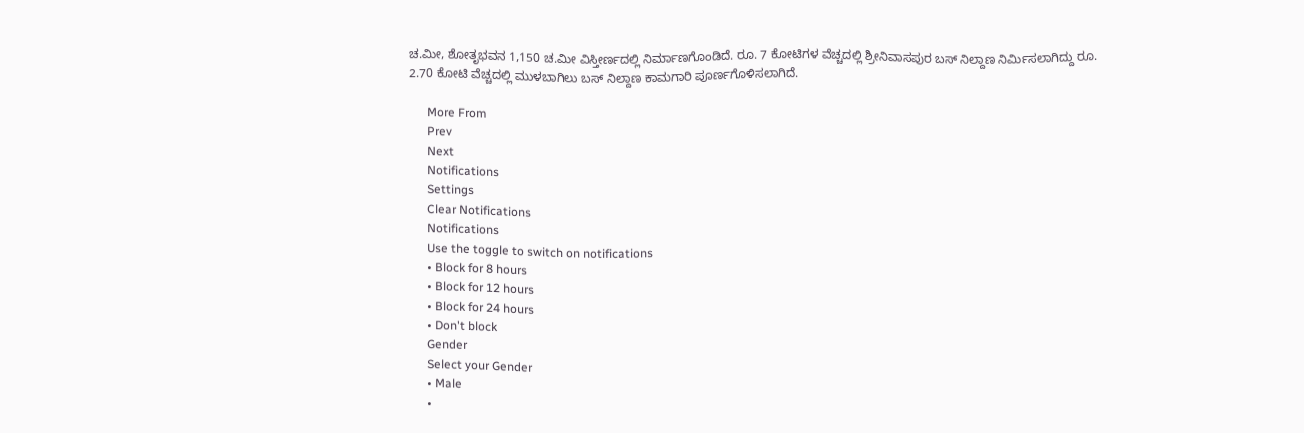ಚ.ಮೀ, ಶೋತೃಭವನ 1,150 ಚ.ಮೀ ವಿಸ್ತೀರ್ಣದಲ್ಲಿ ನಿರ್ಮಾಣಗೊಂಡಿದೆ. ರೂ. 7 ಕೋಟಿಗಳ ವೆಚ್ಚದಲ್ಲಿ ಶ್ರೀನಿವಾಸಪುರ ಬಸ್ ನಿಲ್ದಾಣ ನಿರ್ಮಿಸಲಾಗಿದ್ದು ರೂ. 2.70 ಕೋಟಿ ವೆಚ್ಚದಲ್ಲಿ ಮುಳಬಾಗಿಲು ಬಸ್ ನಿಲ್ದಾಣ ಕಾಮಗಾರಿ ಪೂರ್ಣಗೊಳಿಸಲಾಗಿದೆ.

      More From
      Prev
      Next
      Notifications
      Settings
      Clear Notifications
      Notifications
      Use the toggle to switch on notifications
      • Block for 8 hours
      • Block for 12 hours
      • Block for 24 hours
      • Don't block
      Gender
      Select your Gender
      • Male
      •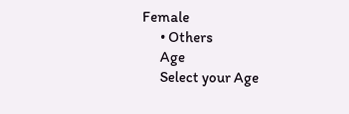Female
      • Others
      Age
      Select your Age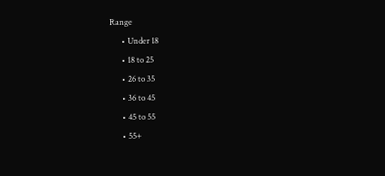Range
      • Under 18
      • 18 to 25
      • 26 to 35
      • 36 to 45
      • 45 to 55
      • 55+